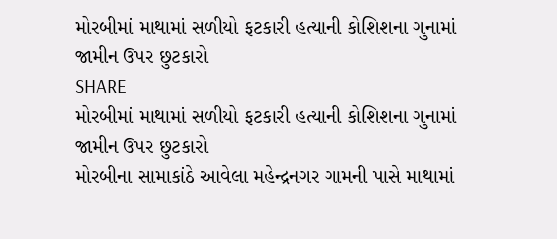મોરબીમાં માથામાં સળીયો ફટકારી હત્યાની કોશિશના ગુનામાં જામીન ઉપર છુટકારો
SHARE
મોરબીમાં માથામાં સળીયો ફટકારી હત્યાની કોશિશના ગુનામાં જામીન ઉપર છુટકારો
મોરબીના સામાકાંઠે આવેલા મહેન્દ્રનગર ગામની પાસે માથામાં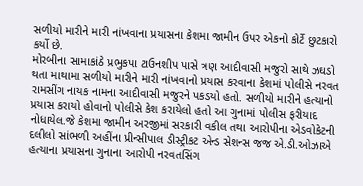સળીયો મારીને મારી નાંખવાના પ્રયાસના કેશમા જામીન ઉપર એકનો કોર્ટે છુટકારો કર્યો છે.
મોરબીના સામાકાંઠે પ્રભુકપા ટાઉનશીપ પાસે ત્રણ આદીવાસી મજુરો સાથે ઝઘડો થતા માથામા સળીયો મારીને મારી નાંખવાનો પ્રયાસ કરવાના કેશમાં પોલીસે નરવત રામસીંગ નાયક નામના આદીવાસી મજુરને પકડયો હતો. સળીયો મારીને હત્યાનો પ્રયાસ કરાયો હોવાનો પોલીસે કેશ કરાયેલો હતો આ ગુનામાં પોલીસ ફરીયાદ નોધાયેલ.જે કેશમા જામીન અરજીમાં સરકારી વકીલ તથા આરોપીના એડવોકેટની દલીલો સાંભળી અહીંના પ્રીન્સીપાલ ડીસ્ટ્રીકટ એન્ડ સેશન્સ જજ એ.ડી.ઓઝાએ હત્યાના પ્રયાસના ગુનાના આરોપી નરવતસિંગ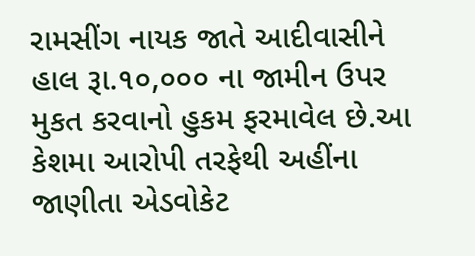રામસીંગ નાયક જાતે આદીવાસીને હાલ રૂા.૧૦,૦૦૦ ના જામીન ઉપર મુકત કરવાનો હુકમ ફરમાવેલ છે.આ કેશમા આરોપી તરફેથી અહીંના જાણીતા એડવોકેટ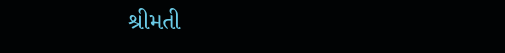શ્રીમતી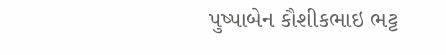પુષ્પાબેન કૌશીકભાઇ ભટ્ટ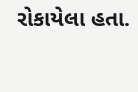રોકાયેલા હતા.